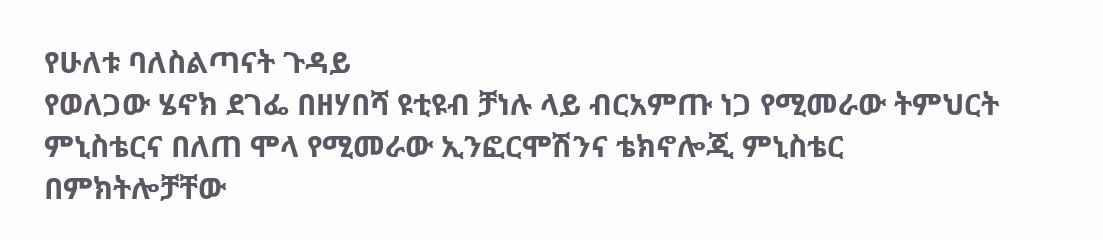የሁለቱ ባለስልጣናት ጉዳይ
የወለጋው ሄኖክ ደገፌ በዘሃበሻ ዩቲዩብ ቻነሉ ላይ ብርአምጡ ነጋ የሚመራው ትምህርት ምኒስቴርና በለጠ ሞላ የሚመራው ኢንፎርሞሽንና ቴክኖሎጂ ምኒስቴር በምክትሎቻቸው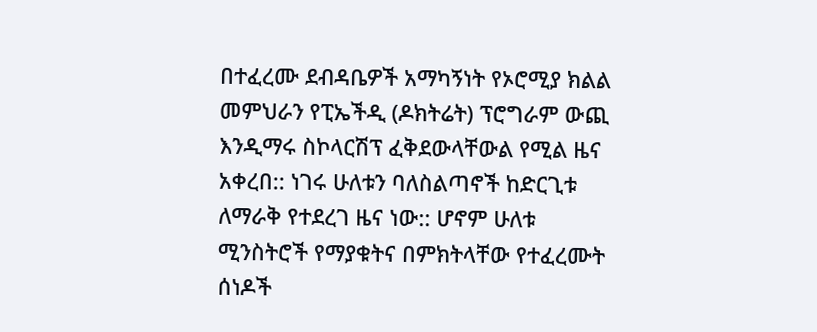በተፈረሙ ደብዳቤዎች አማካኝነት የኦሮሚያ ክልል መምህራን የፒኤችዲ (ዶክትሬት) ፕሮግራም ውጪ እንዲማሩ ስኮላርሽፕ ፈቅደውላቸውል የሚል ዜና አቀረበ:: ነገሩ ሁለቱን ባለስልጣኖች ከድርጊቱ ለማራቅ የተደረገ ዜና ነው:: ሆኖም ሁለቱ ሚንስትሮች የማያቁትና በምክትላቸው የተፈረሙት ሰነዶች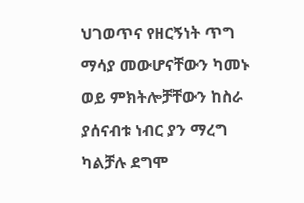ህገወጥና የዘርኝነት ጥግ ማሳያ መውሆናቸውን ካመኑ ወይ ምክትሎቻቸውን ከስራ ያሰናብቱ ነብር ያን ማረግ ካልቻሉ ደግሞ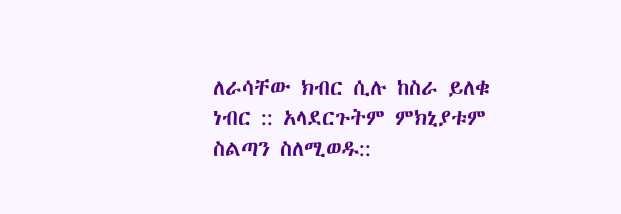ለራሳቸው ክብር ሲሉ ከስራ ይለቁ ነብር :: አላደርጉትም ምክኒያቱም ስልጣን ስለሚወዱ::